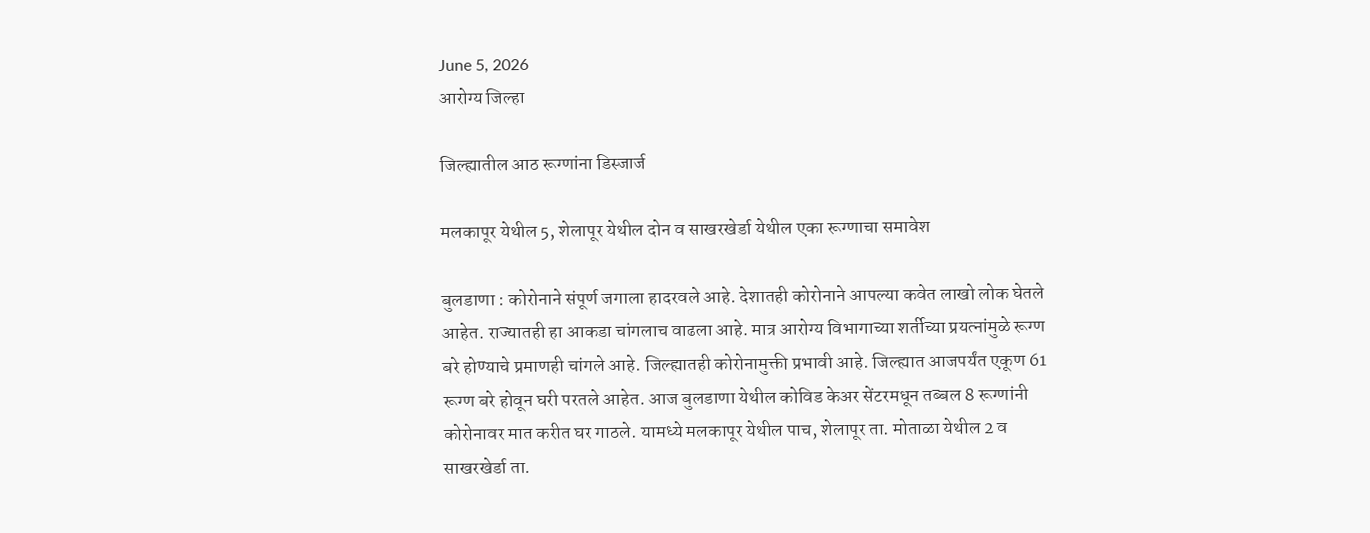June 5, 2026
आरोग्य जिल्हा

जिल्ह्यातील आठ रूग्णांना डिस्जार्ज

मलकापूर येथील 5, शेलापूर येथील दोन व साखरखेर्डा येथील एका रूग्णाचा समावेश

बुलडाणा : कोरोनाने संपूर्ण जगाला हादरवले आहे. देशातही कोरोनाने आपल्या कवेत लाखो लोक घेतले आहेत. राज्यातही हा आकडा चांगलाच वाढला आहे. मात्र आरोग्य विभागाच्या शर्तीच्या प्रयत्नांमुळे रूग्ण बरे होण्याचे प्रमाणही चांगले आहे. जिल्ह्यातही कोरोनामुक्ती प्रभावी आहे. जिल्ह्यात आजपर्यंत एकूण 61 रूग्ण बरे होवून घरी परतले आहेत. आज बुलडाणा येथील कोविड केअर सेंटरमधून तब्बल 8 रूग्णांनी कोरोनावर मात करीत घर गाठले. यामध्ये मलकापूर येथील पाच, शेलापूर ता. मोताळा येथील 2 व साखरखेर्डा ता.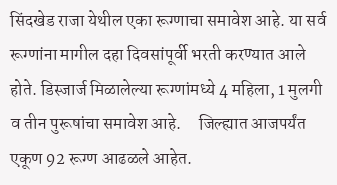सिंदखेड राजा येथील एका रूग्णाचा समावेश आहे. या सर्व रूग्णांना मागील दहा दिवसांपूर्वी भरती करण्यात आले होते. डिस्जार्ज मिळालेल्या रूग्णांमध्ये 4 महिला, 1 मुलगी  व तीन पुरूषांचा समावेश आहे.     जिल्ह्यात आजपर्यंत एकूण 92 रूग्ण आढळले आहेत.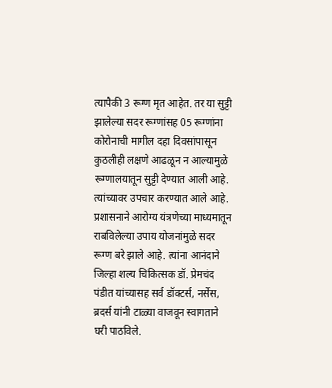त्यापैकी 3 रूग्ण मृत आहेत. तर या सुट्टी झालेल्या सदर रूग्णांसह 05 रूग्णांना कोरोनाची मागील दहा दिवसांपासून कुठलीही लक्षणे आढळून न आल्यामुळे रूग्णालयातून सुट्टी देण्यात आली आहे. त्यांच्यावर उपचार करण्यात आले आहे. प्रशासनाने आरोग्य यंत्रणेच्या माध्यमातून राबविलेल्या उपाय योजनांमुळे सदर रूग्ण बरे झाले आहे. त्यांना आनंदाने जिल्हा शल्य चिकित्सक डॉ. प्रेमचंद पंडीत यांच्यासह सर्व डॉक्टर्स, नर्सेस, ब्रदर्स यांनी टाळ्या वाजवून स्वागताने घरी पाठविले.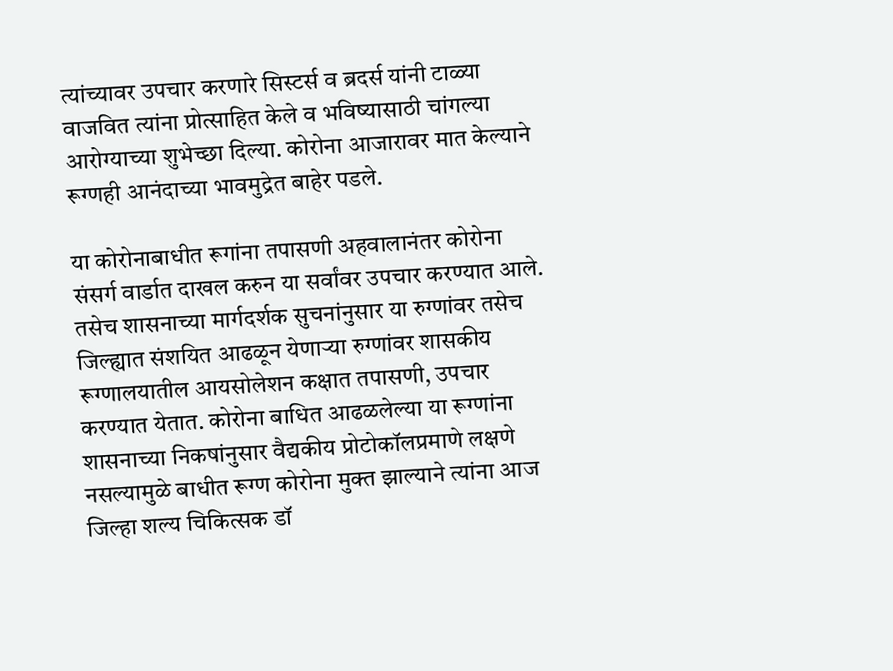त्यांच्यावर उपचार करणारे सिस्टर्स व ब्रदर्स यांनी टाळ्या वाजवित त्यांना प्रोत्साहित केले व भविष्यासाठी चांगल्या आरोग्याच्या शुभेच्छा दिल्या. कोरोना आजारावर मात केल्याने रूग्णही आनंदाच्या भावमुद्रेत बाहेर पडले.

या कोरोनाबाधीत रूगांना तपासणी अहवालानंतर कोरोना संसर्ग वार्डात दाखल करुन या सर्वांवर उपचार करण्यात आले.  तसेच शासनाच्या मार्गदर्शक सुचनांनुसार या रुग्णांवर तसेच जिल्ह्यात संशयित आढळून येणाऱ्या रुग्णांवर शासकीय रूग्णालयातील आयसोलेशन कक्षात तपासणी, उपचार करण्यात येतात. कोरोना बाधित आढळलेल्या या रूग्णांना शासनाच्या निकषांनुसार वैद्यकीय प्रोटोकॉलप्रमाणे लक्षणे नसल्यामुळे बाधीत रूग्ण कोरोना मुक्त झाल्याने त्यांना आज जिल्हा शल्य चिकित्सक डॉ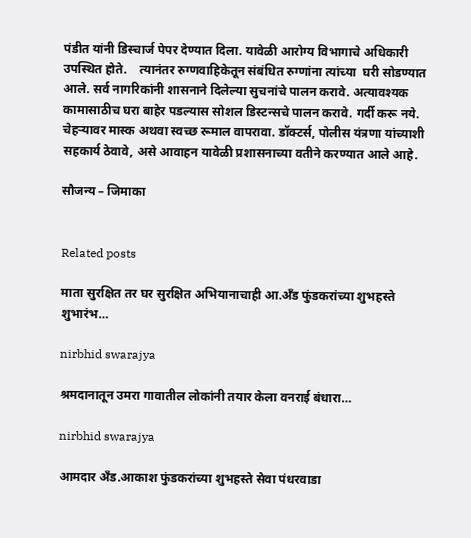पंडीत यांनी डिस्चार्ज पेपर देण्यात दिला. यावेळी आरोग्य विभागाचे अधिकारी उपस्थित होते.    त्यानंतर रुग्णवाहिकेतून संबंधित रुग्णांना त्यांच्या  घरी सोडण्यात आले. सर्व नागरिकांनी शासनाने दिलेल्या सुचनांचे पालन करावे. अत्यावश्यक कामासाठीच घरा बाहेर पडल्यास सोशल डिस्टन्सचे पालन करावे. गर्दी करू नये. चेहऱ्यावर मास्क अथवा स्वच्छ रूमाल वापरावा. डॉक्टर्स, पोलीस यंत्रणा यांच्याशी सहकार्य ठेवावे, असे आवाहन यावेळी प्रशासनाच्या वतीने करण्यात आले आहे.

सौजन्य – जिमाका


Related posts

माता सुरक्षित तर घर सुरक्षित अभियानाचाही आ.अँड फुंडकरांच्या शुभहस्ते शुभारंभ…

nirbhid swarajya

श्रमदानातून उमरा गावातील लोकांनी तयार केला वनराई बंधारा…

nirbhid swarajya

आमदार अँड.आकाश फुंडकरांच्या शुभहस्ते सेवा पंधरवाडा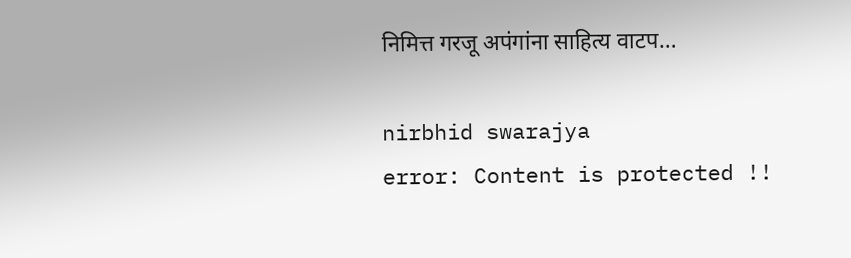निमित्त गरजू अपंगांना साहित्य वाटप…

nirbhid swarajya
error: Content is protected !!